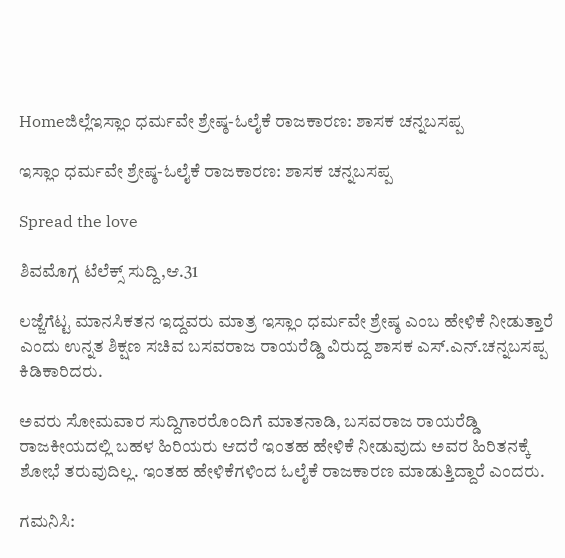Homeಜಿಲ್ಲೆಇಸ್ಲಾಂ ಧರ್ಮವೇ ಶ್ರೇಷ್ಠ-ಓಲೈಕೆ ರಾಜಕಾರಣ: ಶಾಸಕ ಚನ್ನಬಸಪ್ಪ

ಇಸ್ಲಾಂ ಧರ್ಮವೇ ಶ್ರೇಷ್ಠ-ಓಲೈಕೆ ರಾಜಕಾರಣ: ಶಾಸಕ ಚನ್ನಬಸಪ್ಪ

Spread the love

ಶಿವಮೊಗ್ಗ ಟೆಲೆಕ್ಸ್ ಸುದ್ದಿ,ಆ.31

ಲಜ್ಜೆಗೆಟ್ಟ ಮಾನಸಿಕತನ ಇದ್ದವರು ಮಾತ್ರ ಇಸ್ಲಾಂ ಧರ್ಮವೇ ಶ್ರೇಷ್ಠ ಎಂಬ ಹೇಳಿಕೆ ನೀಡುತ್ತಾರೆ ಎಂದು ಉನ್ನತ ಶಿಕ್ಷಣ ಸಚಿವ ಬಸವರಾಜ ರಾಯರೆಡ್ಡಿ ವಿರುದ್ದ ಶಾಸಕ ಎಸ್.ಎನ್.ಚನ್ನಬಸಪ್ಪ ಕಿಡಿಕಾರಿದರು.

ಅವರು ಸೋಮವಾರ ಸುದ್ದಿಗಾರರೊಂದಿಗೆ ಮಾತನಾಡಿ, ಬಸವರಾಜ ರಾಯರೆಡ್ಡಿ ರಾಜಕೀಯದಲ್ಲಿ ಬಹಳ ಹಿರಿಯರು ಆದರೆ ಇಂತಹ ಹೇಳಿಕೆ ನೀಡುವುದು ಅವರ ಹಿರಿತನಕ್ಕೆ ಶೋಭೆ ತರುವುದಿಲ್ಲ. ಇಂತಹ ಹೇಳಿಕೆಗಳಿಂದ ಓಲೈಕೆ ರಾಜಕಾರಣ ಮಾಡುತ್ತಿದ್ದಾರೆ ಎಂದರು.

ಗಮನಿಸಿ: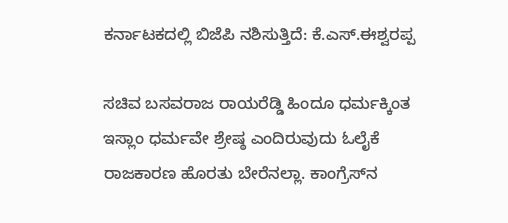ಕರ್ನಾಟಕದಲ್ಲಿ ಬಿಜೆಪಿ ನಶಿಸುತ್ತಿದೆ: ಕೆ.ಎಸ್.ಈಶ್ವರಪ್ಪ

ಸಚಿವ ಬಸವರಾಜ ರಾಯರೆಡ್ಡಿ ಹಿಂದೂ ಧರ್ಮಕ್ಕಿಂತ ಇಸ್ಲಾಂ ಧರ್ಮವೇ ಶ್ರೇಷ್ಠ ಎಂದಿರುವುದು ಓಲೈಕೆ ರಾಜಕಾರಣ ಹೊರತು ಬೇರೆನಲ್ಲಾ. ಕಾಂಗ್ರೆಸ್‌ನ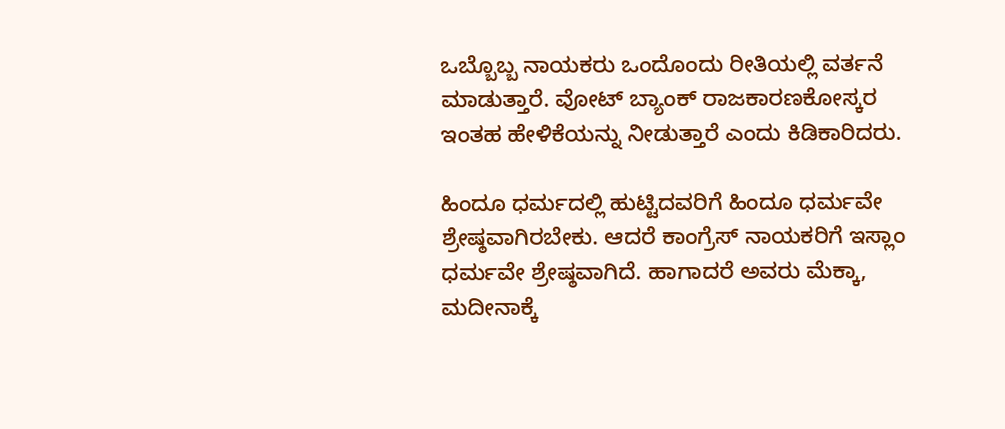ಒಬ್ಬೊಬ್ಬ ನಾಯಕರು ಒಂದೊಂದು ರೀತಿಯಲ್ಲಿ ವರ್ತನೆ ಮಾಡುತ್ತಾರೆ. ವೋಟ್ ಬ್ಯಾಂಕ್ ರಾಜಕಾರಣಕೋಸ್ಕರ ಇಂತಹ ಹೇಳಿಕೆಯನ್ನು ನೀಡುತ್ತಾರೆ ಎಂದು ಕಿಡಿಕಾರಿದರು.

ಹಿಂದೂ ಧರ್ಮದಲ್ಲಿ ಹುಟ್ಟಿದವರಿಗೆ ಹಿಂದೂ ಧರ್ಮವೇ ಶ್ರೇಷ್ಠವಾಗಿರಬೇಕು. ಆದರೆ ಕಾಂಗ್ರೆಸ್ ನಾಯಕರಿಗೆ ಇಸ್ಲಾಂ ಧರ್ಮವೇ ಶ್ರೇಷ್ಠವಾಗಿದೆ. ಹಾಗಾದರೆ ಅವರು ಮೆಕ್ಕಾ, ಮದೀನಾಕ್ಕೆ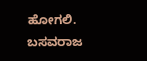ಹೋಗಲಿ. ಬಸವರಾಜ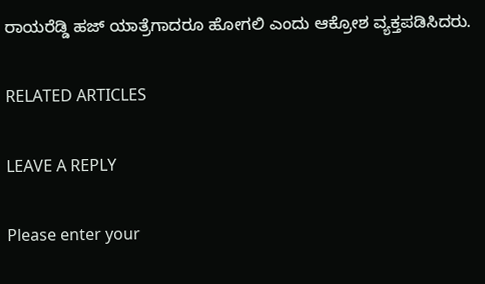ರಾಯರೆಡ್ಡಿ ಹಜ್ ಯಾತ್ರೆಗಾದರೂ ಹೋಗಲಿ ಎಂದು ಆಕ್ರೋಶ ವ್ಯಕ್ತಪಡಿಸಿದರು.

RELATED ARTICLES

LEAVE A REPLY

Please enter your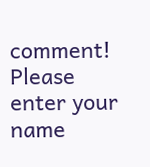comment!
Please enter your name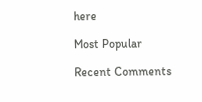here

Most Popular

Recent Comments